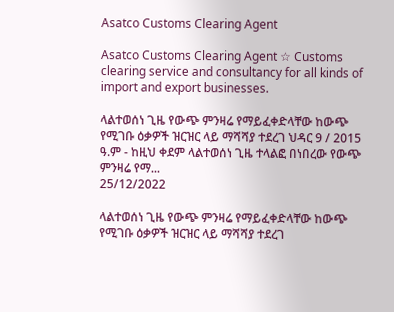Asatco Customs Clearing Agent

Asatco Customs Clearing Agent ☆ Customs clearing service and consultancy for all kinds of import and export businesses.

ላልተወሰነ ጊዜ የውጭ ምንዛሬ የማይፈቀድላቸው ከውጭ የሚገቡ ዕቃዎች ዝርዝር ላይ ማሻሻያ ተደረገ ህዳር 9 / 2015 ዓ.ም - ከዚህ ቀደም ላልተወሰነ ጊዜ ተላልፎ በነበረው የውጭ ምንዛሬ የማ...
25/12/2022

ላልተወሰነ ጊዜ የውጭ ምንዛሬ የማይፈቀድላቸው ከውጭ የሚገቡ ዕቃዎች ዝርዝር ላይ ማሻሻያ ተደረገ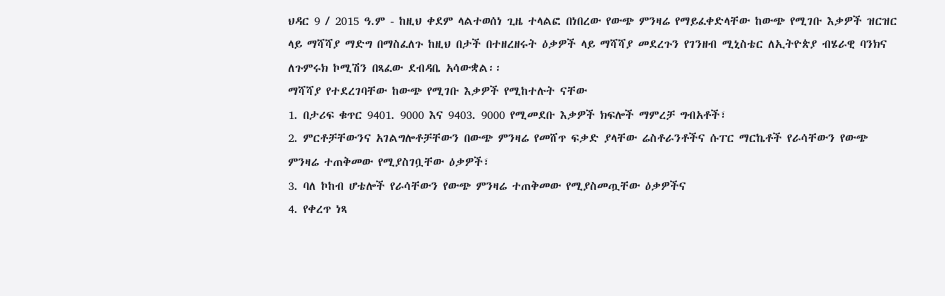ህዳር 9 / 2015 ዓ.ም - ከዚህ ቀደም ላልተወሰነ ጊዜ ተላልፎ በነበረው የውጭ ምንዛሬ የማይፈቀድላቸው ከውጭ የሚገቡ እቃዎች ዝርዝር ላይ ማሻሻያ ማድግ በማስፈለጉ ከዚህ በታች በተዘረዘሩት ዕቃዎች ላይ ማሻሻያ መደረጉን የገንዘብ ሚኒስቴር ለኢትዮጵያ ብሄራዊ ባንክና ለጉምሩክ ኮሚሽን በጻፈው ደብዳቤ አሳውቋል፡፡
ማሻሻያ የተደረገባቸው ከውጭ የሚገቡ እቃዎች የሚከተሉት ናቸው
1. በታሪፍ ቁጥር 9401. 9000 እና 9403. 9000 የሚመደቡ እቃዎች ክፍሎች ማምረቻ ግብአቶች፣
2. ምርቶቻቸውንና አገልግሎቶቻቸውን በውጭ ምንዛሬ የመሸጥ ፍቃድ ያላቸው ሬስቶራንቶችና ሱፐር ማርኬቶች የራሳቸውን የውጭ ምንዛሬ ተጠቅመው የሚያስገቧቸው ዕቃዎች፣
3. ባለ ኮከብ ሆቴሎች የራሳቸውን የውጭ ምንዛሬ ተጠቅመው የሚያስመጧቸው ዕቃዎችና
4. የቀረጥ ነጻ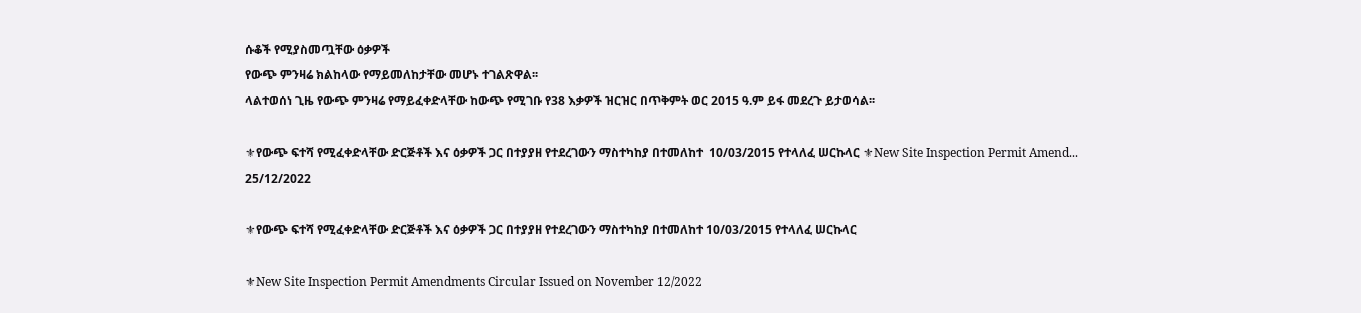ሱቆች የሚያስመጧቸው ዕቃዎች
የውጭ ምንዛሬ ክልከላው የማይመለከታቸው መሆኑ ተገልጽዋል፡፡
ላልተወሰነ ጊዜ የውጭ ምንዛሬ የማይፈቀድላቸው ከውጭ የሚገቡ የ38 እቃዎች ዝርዝር በጥቅምት ወር 2015 ዓ.ም ይፋ መደረጉ ይታወሳል፡፡

⚜የውጭ ፍተሻ የሚፈቀድላቸው ድርጅቶች እና ዕቃዎች ጋር በተያያዘ የተደረገውን ማስተካከያ በተመለከተ  10/03/2015 የተላለፈ ሠርኩላር ⚜New Site Inspection Permit Amend...
25/12/2022

⚜የውጭ ፍተሻ የሚፈቀድላቸው ድርጅቶች እና ዕቃዎች ጋር በተያያዘ የተደረገውን ማስተካከያ በተመለከተ 10/03/2015 የተላለፈ ሠርኩላር

⚜New Site Inspection Permit Amendments Circular Issued on November 12/2022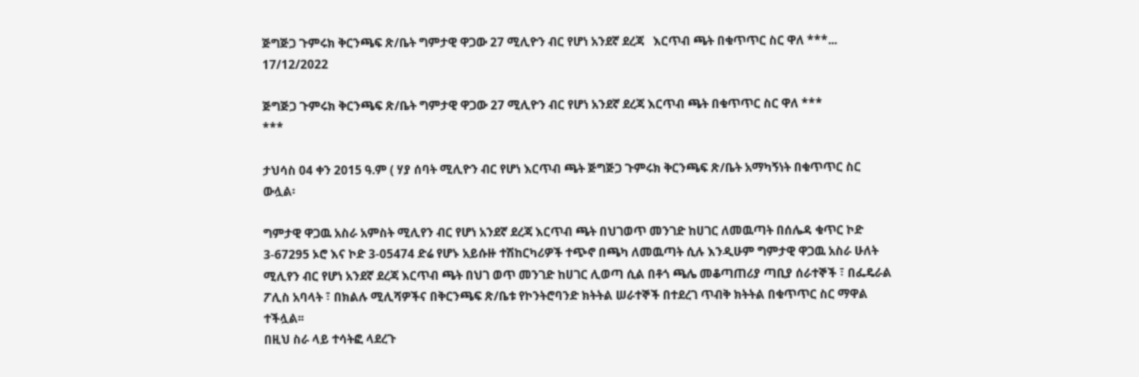ጅግጅጋ ጉምሩክ ቅርንጫፍ ጽ/ቤት ግምታዊ ዋጋው 27 ሚሊዮን ብር የሆነ አንደኛ ደረጃ   እርጥብ ጫት በቁጥጥር ስር ዋለ ***...
17/12/2022

ጅግጅጋ ጉምሩክ ቅርንጫፍ ጽ/ቤት ግምታዊ ዋጋው 27 ሚሊዮን ብር የሆነ አንደኛ ደረጃ እርጥብ ጫት በቁጥጥር ስር ዋለ ***
***

ታህሳስ 04 ቀን 2015 ዓ.ም ( ሃያ ሰባት ሚሊዮን ብር የሆነ እርጥብ ጫት ጅግጅጋ ጉምሩክ ቅርንጫፍ ጽ/ቤት አማካኝነት በቁጥጥር ስር ውሏል፡

ግምታዊ ዋጋዉ አስራ አምስት ሚሊየን ብር የሆነ አንደኛ ደረጃ እርጥብ ጫት በህገወጥ መንገድ ከሀገር ለመዉጣት በሰሌዳ ቁጥር ኮድ 3-67295 ኦሮ እና ኮድ 3-05474 ድሬ የሆኑ አይሱዙ ተሽከርካሪዎች ተጭኖ በጫካ ለመዉጣት ሲሉ እንዲሁም ግምታዊ ዋጋዉ አስራ ሁለት ሚሊየን ብር የሆነ አንደኛ ደረጃ እርጥብ ጫት በህገ ወጥ መንገድ ከሀገር ሊወጣ ሲል በቶጎ ጫሌ መቆጣጠሪያ ጣቢያ ሰራተኞች ፣ በፌዴራል ፖሊስ አባላት ፣ በክልሉ ሚሊሻዎችና በቅርንጫፍ ጽ/ቤቱ የኮንትሮባንድ ክትትል ሠራተኞች በተደረገ ጥብቅ ክትትል በቁጥጥር ስር ማዋል ተችሏል፡፡
በዚህ ስራ ላይ ተሳትፎ ላደረጉ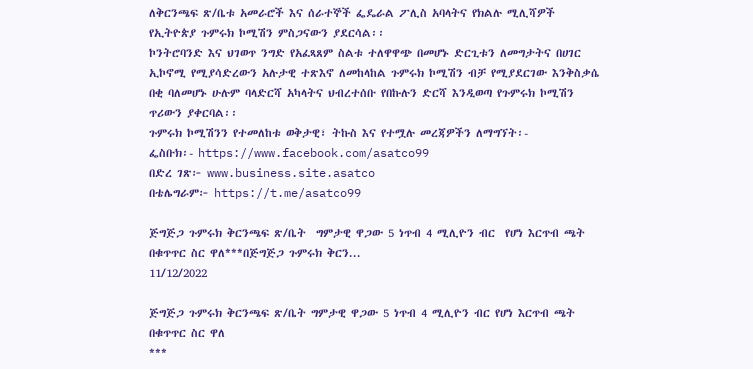ለቅርንጫፍ ጽ/ቤቱ አመራሮች እና ሰራተኞች ፌዴራል ፖሊስ አባላትና የክልሉ ሚሊሻዎች የኢትዮጵያ ጉምሩክ ኮሚሽን ምስጋናውን ያደርሳል፡፡
ኮንትሮባንድ እና ህገወጥ ንግድ የአፈጻጸም ስልቱ ተለዋዋጭ በመሆኑ ድርጊቱን ለመግታትና በሀገር ኢኮኖሚ የሚያሳድረውን አሉታዊ ተጽእኖ ለመከላከል ጉምሩክ ኮሚሽን ብቻ የሚያደርገው እንቅስቃሴ በቂ ባለመሆኑ ሁሉም ባላድርሻ አካላትና ህብረተሰቡ የበኩሉን ድርሻ እንዲወጣ የጉምሩክ ኮሚሽን ጥሪውን ያቀርባል፡፡
ጉምሩክ ኮሚሽንን የተመለከቱ ወቅታዊ፣ ትኩስ እና የተሟሉ መረጃዎችን ለማግኘት፡-
ፌስቡክ፡- https://www.facebook.com/asatco99
በድረ ገጽ፦ www.business.site.asatco
በቴሌግራም፦ https://t.me/asatco99

ጅግጅጋ ጉምሩክ ቅርንጫፍ ጽ/ቤት  ግምታዊ ዋጋው 5 ነጥብ 4 ሚሊዮን ብር  የሆነ እርጥብ ጫት በቁጥጥር ስር ዋለ***በጅግጅጋ ጉምሩክ ቅርን...
11/12/2022

ጅግጅጋ ጉምሩክ ቅርንጫፍ ጽ/ቤት ግምታዊ ዋጋው 5 ነጥብ 4 ሚሊዮን ብር የሆነ እርጥብ ጫት በቁጥጥር ስር ዋለ
***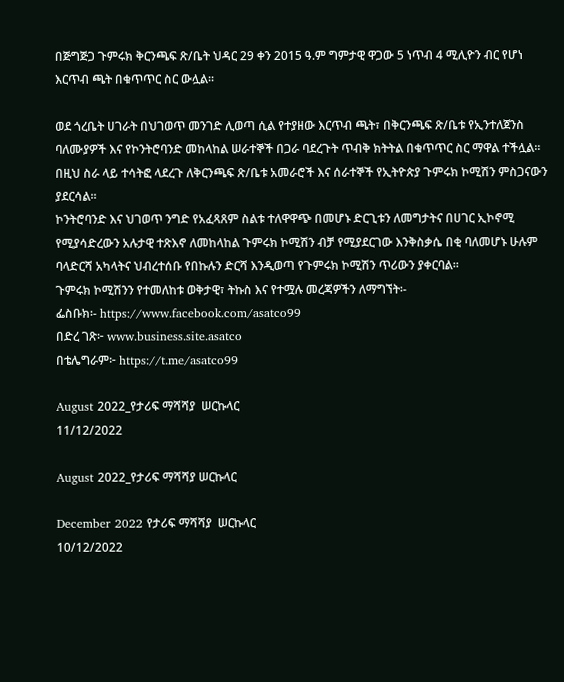በጅግጅጋ ጉምሩክ ቅርንጫፍ ጽ/ቤት ህዳር 29 ቀን 2015 ዓ.ም ግምታዊ ዋጋው 5 ነጥብ 4 ሚሊዮን ብር የሆነ እርጥብ ጫት በቁጥጥር ስር ውሏል፡፡

ወደ ጎረቤት ሀገራት በህገወጥ መንገድ ሊወጣ ሲል የተያዘው እርጥብ ጫት፣ በቅርንጫፍ ጽ/ቤቱ የኢንተለጀንስ ባለሙያዎች እና የኮንትሮባንድ መከላከል ሠራተኞች በጋራ ባደረጉት ጥብቅ ክትትል በቁጥጥር ስር ማዋል ተችሏል፡፡
በዚህ ስራ ላይ ተሳትፎ ላደረጉ ለቅርንጫፍ ጽ/ቤቱ አመራሮች እና ሰራተኞች የኢትዮጵያ ጉምሩክ ኮሚሽን ምስጋናውን ያደርሳል፡፡
ኮንትሮባንድ እና ህገወጥ ንግድ የአፈጻጸም ስልቱ ተለዋዋጭ በመሆኑ ድርጊቱን ለመግታትና በሀገር ኢኮኖሚ የሚያሳድረውን አሉታዊ ተጽእኖ ለመከላከል ጉምሩክ ኮሚሽን ብቻ የሚያደርገው እንቅስቃሴ በቂ ባለመሆኑ ሁሉም ባላድርሻ አካላትና ህብረተሰቡ የበኩሉን ድርሻ እንዲወጣ የጉምሩክ ኮሚሽን ጥሪውን ያቀርባል፡፡
ጉምሩክ ኮሚሽንን የተመለከቱ ወቅታዊ፣ ትኩስ እና የተሟሉ መረጃዎችን ለማግኘት፡-
ፌስቡክ፡- https://www.facebook.com/asatco99
በድረ ገጽ፦ www.business.site.asatco
በቴሌግራም፦ https://t.me/asatco99

August 2022_የታሪፍ ማሻሻያ  ሠርኩላር
11/12/2022

August 2022_የታሪፍ ማሻሻያ ሠርኩላር

December 2022 የታሪፍ ማሻሻያ  ሠርኩላር
10/12/2022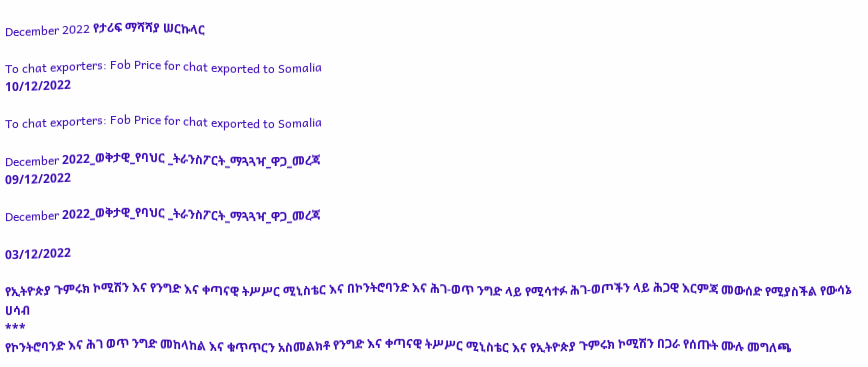December 2022 የታሪፍ ማሻሻያ ሠርኩላር

To chat exporters: Fob Price for chat exported to Somalia
10/12/2022

To chat exporters: Fob Price for chat exported to Somalia

December 2022_ወቅታዊ_የባህር _ትራንስፖርት_ማጓጓዣ_ዋጋ_መረጃ
09/12/2022

December 2022_ወቅታዊ_የባህር _ትራንስፖርት_ማጓጓዣ_ዋጋ_መረጃ

03/12/2022

የኢትዮጵያ ጉምሩክ ኮሚሽን እና የንግድ እና ቀጣናዊ ትሥሥር ሚኒስቴር እና በኮንትሮባንድ እና ሕገ-ወጥ ንግድ ላይ የሚሳተፉ ሕገ-ወጦችን ላይ ሕጋዊ እርምጃ መውሰድ የሚያስችል የውሳኔ ሀሳብ
***
የኮንትሮባንድ እና ሕገ ወጥ ንግድ መከላከል እና ቁጥጥርን አስመልክቶ የንግድ እና ቀጣናዊ ትሥሥር ሚኒስቴር እና የኢትዮጵያ ጉምሩክ ኮሚሽን በጋራ የሰጡት ሙሉ መግለጫ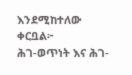እንደሚከተለው ቀርቧል፦
ሕገ-ወጥነት እና ሕገ-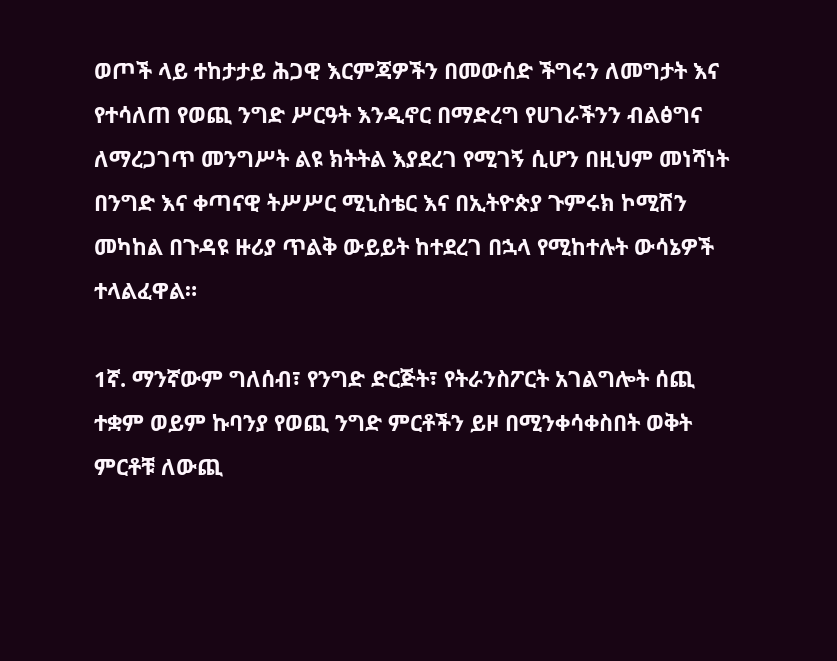ወጦች ላይ ተከታታይ ሕጋዊ እርምጃዎችን በመውሰድ ችግሩን ለመግታት እና የተሳለጠ የወጪ ንግድ ሥርዓት እንዲኖር በማድረግ የሀገራችንን ብልፅግና ለማረጋገጥ መንግሥት ልዩ ክትትል እያደረገ የሚገኝ ሲሆን በዚህም መነሻነት በንግድ እና ቀጣናዊ ትሥሥር ሚኒስቴር እና በኢትዮጵያ ጉምሩክ ኮሚሽን መካከል በጉዳዩ ዙሪያ ጥልቅ ውይይት ከተደረገ በኋላ የሚከተሉት ውሳኔዎች ተላልፈዋል።

1ኛ. ማንኛውም ግለሰብ፣ የንግድ ድርጅት፣ የትራንስፖርት አገልግሎት ሰጪ ተቋም ወይም ኩባንያ የወጪ ንግድ ምርቶችን ይዞ በሚንቀሳቀስበት ወቅት ምርቶቹ ለውጪ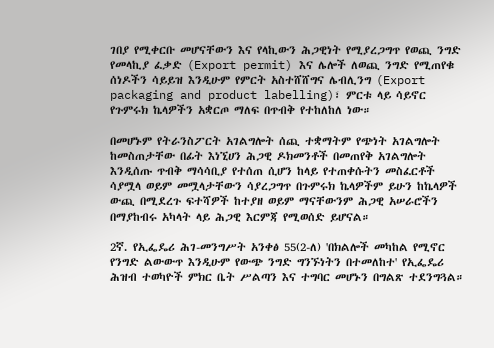ገበያ የሚቀርቡ መሆናቸውን እና የላኪውን ሕጋዊነት የሚያረጋግጥ የወጪ ንግድ የመላኪያ ፈቃድ (Export permit) እና ሌሎች ለወጪ ንግድ የሚጠየቁ ሰነዶችን ሳይይዝ እንዲሁም የምርት አስተሸሸግና ሌብሊንግ (Export packaging and product labelling)፣ ምርቱ ላይ ሳይኖር የጉምሩክ ኬላዎችን አቋርጦ ማለፍ በጥብቅ የተከለከለ ነው።

በመሆኑም የትራንስፖርት አገልግሎት ሰጪ ተቋማትም የጭነት አገልግሎት ከመስጠታቸው በፊት እነኚሀን ሕጋዊ ዶክመንቶች በመጠየቅ አገልግሎት እንዲሰጡ ጥብቅ ማሳሳቢያ የተሰጠ ሲሆን ከላይ የተጠቀሱትን መስፈርቶች ሳያሟላ ወይም መሟላታቸውን ሳያረጋግጥ በጉምሩክ ኬላዎችም ይሁን ከኬላዎች ውጪ በሚደረጉ ፍተሻዎች ከተያዘ ወይም ማናቸውንም ሕጋዊ አሠራሮችን በማያከብሩ አካላት ላይ ሕጋዊ እርምጃ የሚወሰድ ይሆናል።

2ኛ. የኢፌዴሪ ሕገ-መንግሥት አንቀፅ 55(2-ለ) 'በክልሎች መካከል የሚኖር የንግድ ልውውጥ እንዲሁም የውጭ ንግድ ግንኙነትን በተመለከተ' የኢፌዴሪ ሕዝብ ተወካዮች ምክር ቤት ሥልጣን እና ተግባር መሆኑን በግልጽ ተደንግጓል።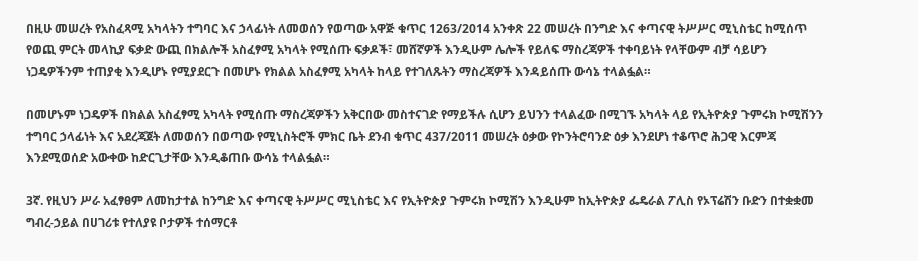በዚሁ መሠረት የአስፈጻሚ አካላትን ተግባር እና ኃላፊነት ለመወሰን የወጣው አዋጅ ቁጥር 1263/2014 አንቀጽ 22 መሠረት በንግድ እና ቀጣናዊ ትሥሥር ሚኒስቴር ከሚሰጥ የወጪ ምርት መላኪያ ፍቃድ ውጪ በክልሎች አስፈፃሚ አካላት የሚሰጡ ፍቃዶች፣ መሸኛዎች እንዲሁም ሌሎች የይለፍ ማስረጃዎች ተቀባይነት የላቸውም ብቻ ሳይሆን ነጋዴዎችንም ተጠያቂ እንዲሆኑ የሚያደርጉ በመሆኑ የክልል አስፈፃሚ አካላት ከላይ የተገለጹትን ማስረጃዎች እንዳይሰጡ ውሳኔ ተላልፏል።

በመሆኑም ነጋዴዎች በክልል አስፈፃሚ አካላት የሚሰጡ ማስረጃዎችን አቅርበው መስተናገድ የማይችሉ ሲሆን ይህንን ተላልፈው በሚገኙ አካላት ላይ የኢትዮጵያ ጉምሩክ ኮሚሽንን ተግባር ኃላፊነት እና አደረጃጀት ለመወሰን በወጣው የሚኒስትሮች ምክር ቤት ደንብ ቁጥር 437/2011 መሠረት ዕቃው የኮንትሮባንድ ዕቃ እንደሆነ ተቆጥሮ ሕጋዊ እርምጃ እንደሚወሰድ አውቀው ከድርጊታቸው እንዲቆጠቡ ውሳኔ ተላልፏል።

3ኛ. የዚህን ሥራ አፈፃፀም ለመከታተል ከንግድ እና ቀጣናዊ ትሥሥር ሚኒስቴር እና የኢትዮጵያ ጉምሩክ ኮሚሽን እንዲሁም ከኢትዮጵያ ፌዴራል ፖሊስ የኦፕሬሽን ቡድን በተቋቋመ ግብረ-ኃይል በሀገሪቱ የተለያዩ ቦታዎች ተሰማርቶ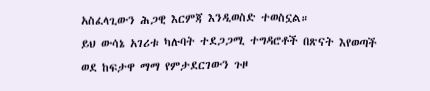አስፈላጊውን ሕጋዊ እርምጃ እንዲወስድ ተወስኗል።
ይህ ውሳኔ አገሪቱ ካሉባት ተደጋጋሚ ተግዳሮቶች በጽናት እየወጣች ወደ ከፍታዋ ማማ የምታደርገውን ጉዞ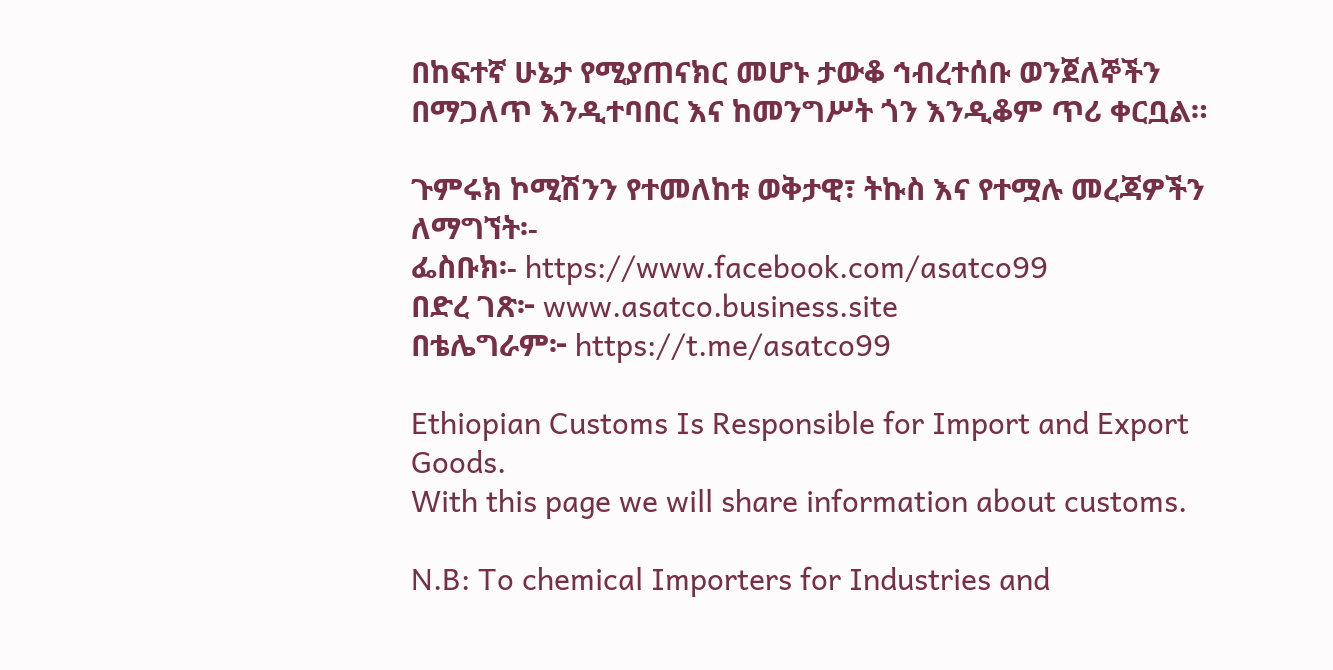በከፍተኛ ሁኔታ የሚያጠናክር መሆኑ ታውቆ ኅብረተሰቡ ወንጀለኞችን በማጋለጥ እንዲተባበር እና ከመንግሥት ጎን እንዲቆም ጥሪ ቀርቧል።

ጉምሩክ ኮሚሽንን የተመለከቱ ወቅታዊ፣ ትኩስ እና የተሟሉ መረጃዎችን ለማግኘት፡-
ፌስቡክ፡- https://www.facebook.com/asatco99
በድረ ገጽ፦ www.asatco.business.site
በቴሌግራም፦ https://t.me/asatco99

Ethiopian Customs Is Responsible for Import and Export Goods.
With this page we will share information about customs.

N.B: To chemical Importers for Industries and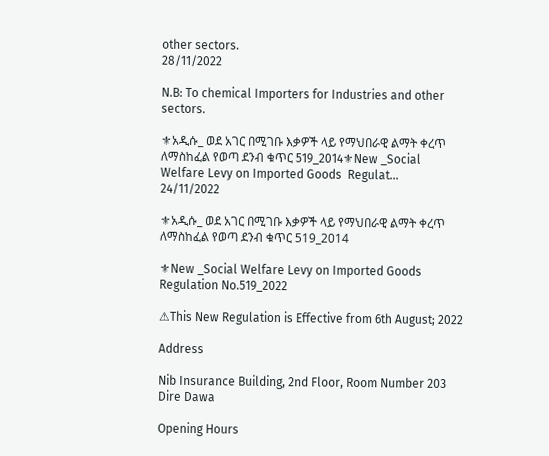other sectors.
28/11/2022

N.B: To chemical Importers for Industries and other sectors.

⚜አዲሱ_ ወደ አገር በሚገቡ እቃዎች ላይ የማህበራዊ ልማት ቀረጥ ለማስከፈል የወጣ ደንብ ቁጥር 519_2014⚜New _Social Welfare Levy on Imported Goods  Regulat...
24/11/2022

⚜አዲሱ_ ወደ አገር በሚገቡ እቃዎች ላይ የማህበራዊ ልማት ቀረጥ ለማስከፈል የወጣ ደንብ ቁጥር 519_2014

⚜New _Social Welfare Levy on Imported Goods Regulation No.519_2022

⚠This New Regulation is Effective from 6th August; 2022

Address

Nib Insurance Building, 2nd Floor, Room Number 203
Dire Dawa

Opening Hours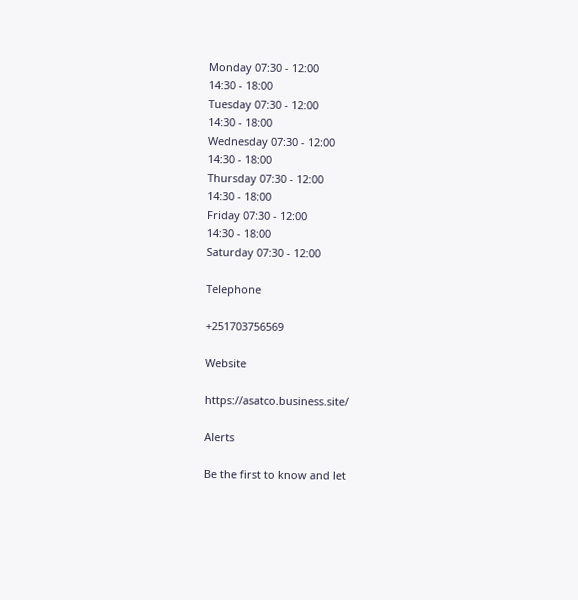Monday 07:30 - 12:00
14:30 - 18:00
Tuesday 07:30 - 12:00
14:30 - 18:00
Wednesday 07:30 - 12:00
14:30 - 18:00
Thursday 07:30 - 12:00
14:30 - 18:00
Friday 07:30 - 12:00
14:30 - 18:00
Saturday 07:30 - 12:00

Telephone

+251703756569

Website

https://asatco.business.site/

Alerts

Be the first to know and let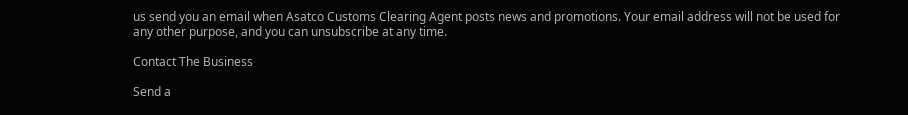us send you an email when Asatco Customs Clearing Agent posts news and promotions. Your email address will not be used for any other purpose, and you can unsubscribe at any time.

Contact The Business

Send a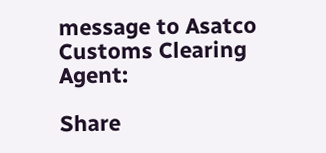message to Asatco Customs Clearing Agent:

Share